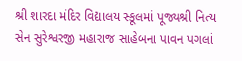શ્રી શારદા મંદિર વિદ્યાલય સ્કૂલમાં પૂજ્યશ્રી નિત્ય સેન સુરેશ્વરજી મહારાજ સાહેબના પાવન પગલાં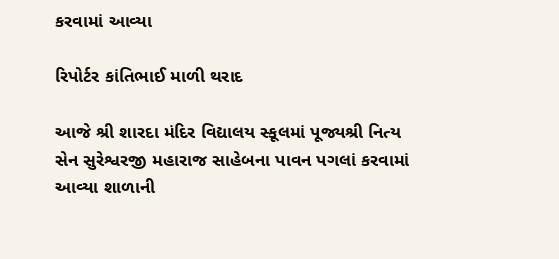કરવામાં આવ્યા

રિપોર્ટર કાંતિભાઈ માળી થરાદ

આજે શ્રી શારદા મંદિર વિદ્યાલય સ્કૂલમાં પૂજ્યશ્રી નિત્ય સેન સુરેશ્વરજી મહારાજ સાહેબના પાવન પગલાં કરવામાં આવ્યા શાળાની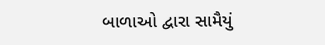બાળાઓ દ્વારા સામૈયું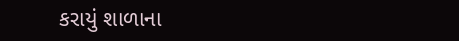કરાયું શાળાના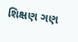શિક્ષણ ગણ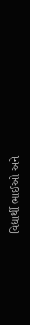વિદ્યાર્થી ભાઈઓ અને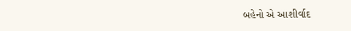બહેનો એ આશીર્વાદ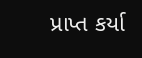પ્રાપ્ત કર્યા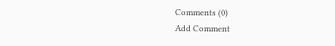Comments (0)
Add Comment